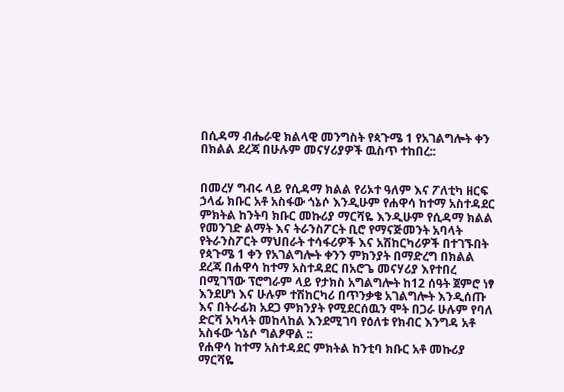በሲዳማ ብሔራዊ ክልላዊ መንግስት የጳጉሜ 1 የአገልግሎት ቀን በክልል ደረጃ በሁሉም መናሃሪያዎች ዉስጥ ተከበረ::


በመረሃ ግብሩ ላይ የሲዳማ ክልል የሪኦተ ዓለም እና ፖለቲካ ዘርፍ ኃላፊ ክቡር አቶ አስፋው ጎኔሶ እንዲሁም የሐዋሳ ከተማ አስተዳደር ምክትል ከንትባ ክቡር መኩሪያ ማርሻዬ እንዲሁም የሲዳማ ክልል የመንገድ ልማት እና ትራንስፖርት ቢሮ የማናጅመንት አባላት የትራንስፖርት ማህበራት ተሳፋሪዎች እና አሽከርካሪዎች በተገኙበት የጳጉሜ 1 ቀን የአገልግሎት ቀንን ምክንያት በማድረግ በክልል ደረጃ በሐዋሳ ከተማ አስተዳደር በአሮጌ መናሃሪያ እየተበረ በሚገኘው ፕሮግራም ላይ የታክስ አግልግሎት ከ12 ሰዓት ጀምሮ ነፃ እንደሆነ እና ሁሉም ተሽከርካሪ በጥንቃቄ አገልግሎት እንዲሰጡ እና በትራፊክ አደጋ ምክንያት የሚደርሰዉን ሞት በጋራ ሁሉም የባለ ድርሻ አካላት መከላከል እንደሚገባ የዕለቱ የክብር እንግዳ አቶ አስፋው ጎኔሶ ግልፆዋል ::
የሐዋሳ ከተማ አስተዳደር ምክትል ከንቲባ ክቡር አቶ መኩሪያ ማርሻዬ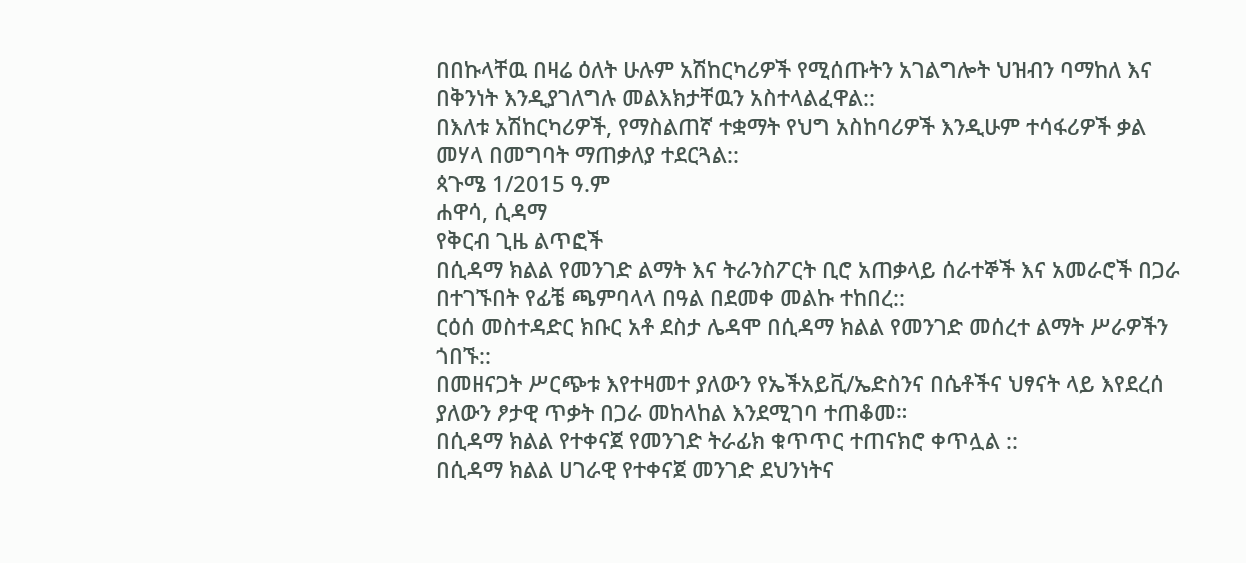በበኩላቸዉ በዛሬ ዕለት ሁሉም አሽከርካሪዎች የሚሰጡትን አገልግሎት ህዝብን ባማከለ እና በቅንነት እንዲያገለግሉ መልእክታቸዉን አስተላልፈዋል::
በእለቱ አሽከርካሪዎች, የማስልጠኛ ተቋማት የህግ አስከባሪዎች እንዲሁም ተሳፋሪዎች ቃል መሃላ በመግባት ማጠቃለያ ተደርጓል::
ጳጉሜ 1/2015 ዓ.ም
ሐዋሳ, ሲዳማ
የቅርብ ጊዜ ልጥፎች
በሲዳማ ክልል የመንገድ ልማት እና ትራንስፖርት ቢሮ አጠቃላይ ሰራተኞች እና አመራሮች በጋራ በተገኙበት የፊቼ ጫምባላላ በዓል በደመቀ መልኩ ተከበረ::
ርዕሰ መስተዳድር ክቡር አቶ ደስታ ሌዳሞ በሲዳማ ክልል የመንገድ መሰረተ ልማት ሥራዎችን ጎበኙ::
በመዘናጋት ሥርጭቱ እየተዛመተ ያለውን የኤችአይቪ/ኤድስንና በሴቶችና ህፃናት ላይ እየደረሰ ያለውን ፆታዊ ጥቃት በጋራ መከላከል እንደሚገባ ተጠቆመ።
በሲዳማ ክልል የተቀናጀ የመንገድ ትራፊክ ቁጥጥር ተጠናክሮ ቀጥሏል ::
በሲዳማ ክልል ሀገራዊ የተቀናጀ መንገድ ደህንነትና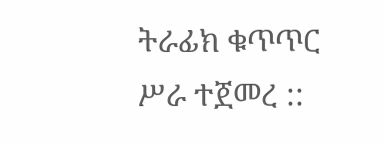ትራፊክ ቁጥጥር ሥራ ተጀመረ ::